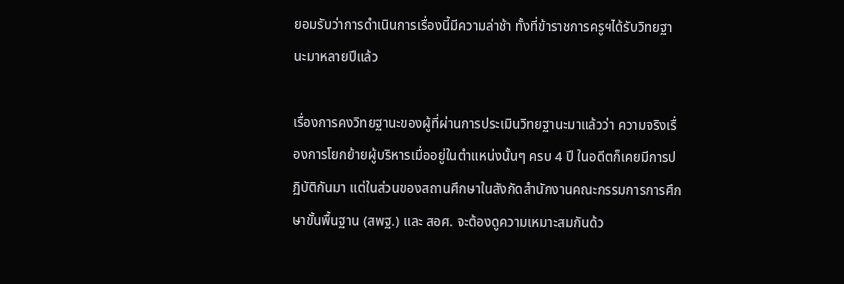ยอมรับว่าการดำเนินการเรื่องนี้มีความล่าช้า ทั้งที่ข้าราชการครูฯได้รับวิทยฐานะมาหลายปีแล้ว

เรื่องการคงวิทยฐานะของผู้ที่ผ่านการประเมินวิทยฐานะมาแล้วว่า ความจริงเรื่องการโยกย้ายผู้บริหารเมื่ออยู่ในตำแหน่งนั้นๆ ครบ 4 ปี ในอดีตก็เคยมีการปฏิบัติกันมา แต่ในส่วนของสถานศึกษาในสังกัดสำนักงานคณะกรรมการการศึกษาขั้นพื้นฐาน (สพฐ.) และ สอศ. จะต้องดูความเหมาะสมกันด้ว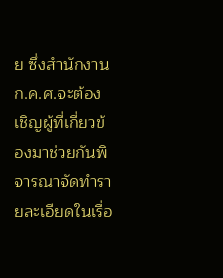ย ซึ่งสำนักงาน ก.ค.ศ.จะต้องเชิญผู้ที่เกี่ยวข้องมาช่วยกันพิจารณาจัดทำรายละเอียดในเรื่อ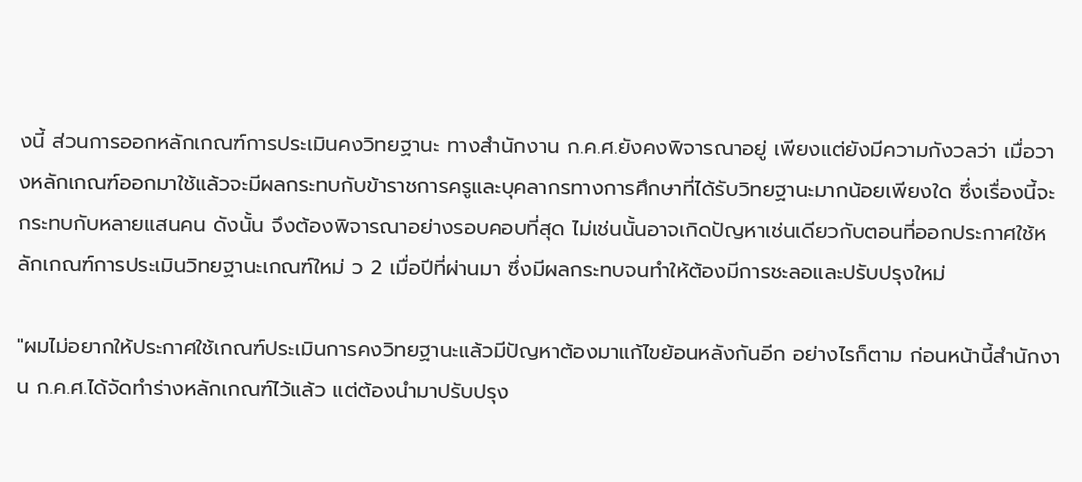งนี้ ส่วนการออกหลักเกณฑ์การประเมินคงวิทยฐานะ ทางสำนักงาน ก.ค.ศ.ยังคงพิจารณาอยู่ เพียงแต่ยังมีความกังวลว่า เมื่อวางหลักเกณฑ์ออกมาใช้แล้วจะมีผลกระทบกับข้าราชการครูและบุคลากรทางการศึกษาที่ได้รับวิทยฐานะมากน้อยเพียงใด ซึ่งเรื่องนี้จะกระทบกับหลายแสนคน ดังนั้น จึงต้องพิจารณาอย่างรอบคอบที่สุด ไม่เช่นนั้นอาจเกิดปัญหาเช่นเดียวกับตอนที่ออกประกาศใช้หลักเกณฑ์การประเมินวิทยฐานะเกณฑ์ใหม่ ว 2 เมื่อปีที่ผ่านมา ซึ่งมีผลกระทบจนทำให้ต้องมีการชะลอและปรับปรุงใหม่

"ผมไม่อยากให้ประกาศใช้เกณฑ์ประเมินการคงวิทยฐานะแล้วมีปัญหาต้องมาแก้ไขย้อนหลังกันอีก อย่างไรก็ตาม ก่อนหน้านี้สำนักงาน ก.ค.ศ.ได้จัดทำร่างหลักเกณฑ์ไว้แล้ว แต่ต้องนำมาปรับปรุง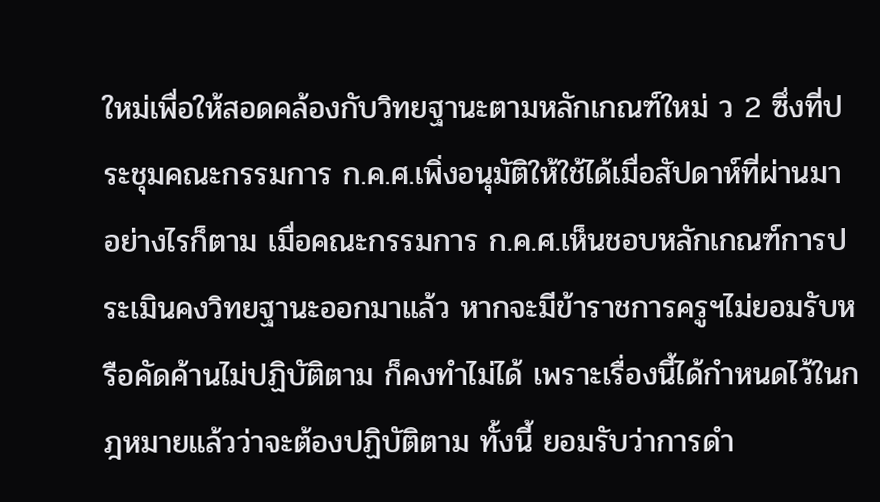ใหม่เพื่อให้สอดคล้องกับวิทยฐานะตามหลักเกณฑ์ใหม่ ว 2 ซึ่งที่ประชุมคณะกรรมการ ก.ค.ศ.เพิ่งอนุมัติให้ใช้ได้เมื่อสัปดาห์ที่ผ่านมา อย่างไรก็ตาม เมื่อคณะกรรมการ ก.ค.ศ.เห็นชอบหลักเกณฑ์การประเมินคงวิทยฐานะออกมาแล้ว หากจะมีข้าราชการครูฯไม่ยอมรับหรือคัดค้านไม่ปฏิบัติตาม ก็คงทำไม่ได้ เพราะเรื่องนี้ได้กำหนดไว้ในกฎหมายแล้วว่าจะต้องปฏิบัติตาม ทั้งนี้ ยอมรับว่าการดำ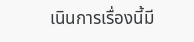เนินการเรื่องนี้มี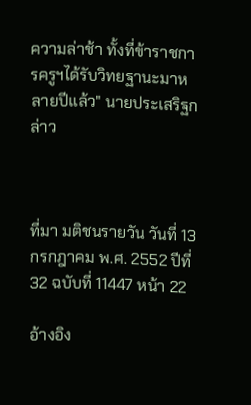ความล่าช้า ทั้งที่ข้าราชการครูฯได้รับวิทยฐานะมาหลายปีแล้ว" นายประเสริฐกล่าว



ที่มา มติชนรายวัน วันที่ 13 กรกฎาคม พ.ศ. 2552 ปีที่ 32 ฉบับที่ 11447 หน้า 22

อ้างอิง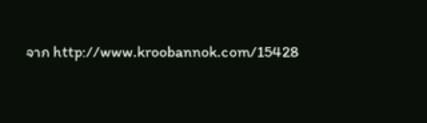จาก http://www.kroobannok.com/15428